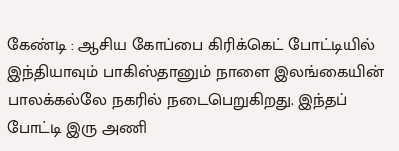கேண்டி : ஆசிய கோப்பை கிரிக்கெட் போட்டியில் இந்தியாவும் பாகிஸ்தானும் நாளை இலங்கையின் பாலக்கல்லே நகரில் நடைபெறுகிறது. இந்தப் போட்டி இரு அணி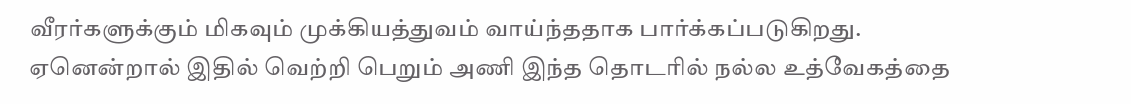வீரர்களுக்கும் மிகவும் முக்கியத்துவம் வாய்ந்ததாக பார்க்கப்படுகிறது.
ஏனென்றால் இதில் வெற்றி பெறும் அணி இந்த தொடரில் நல்ல உத்வேகத்தை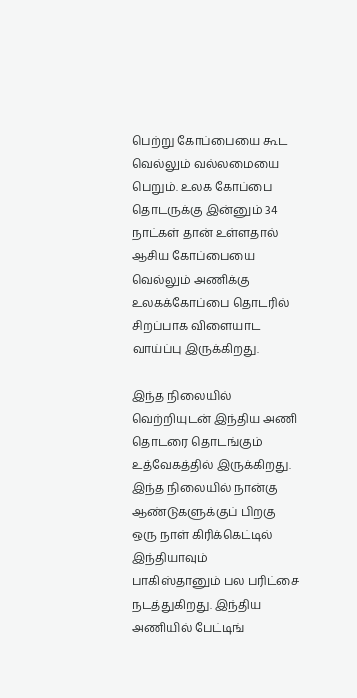பெற்று கோப்பையை கூட வெல்லும் வல்லமையை பெறும். உலக கோப்பை தொடருக்கு இன்னும் 34 நாட்கள் தான் உள்ளதால் ஆசிய கோப்பையை வெல்லும் அணிக்கு உலகக்கோப்பை தொடரில் சிறப்பாக விளையாட வாய்ப்பு இருக்கிறது.

இந்த நிலையில் வெற்றியுடன் இந்திய அணி தொடரை தொடங்கும் உத்வேகத்தில் இருக்கிறது. இந்த நிலையில் நான்கு ஆண்டுகளுக்குப் பிறகு ஒரு நாள் கிரிக்கெட்டில் இந்தியாவும் பாகிஸ்தானும் பல பரிட்சை நடத்துகிறது. இந்திய அணியில் பேட்டிங்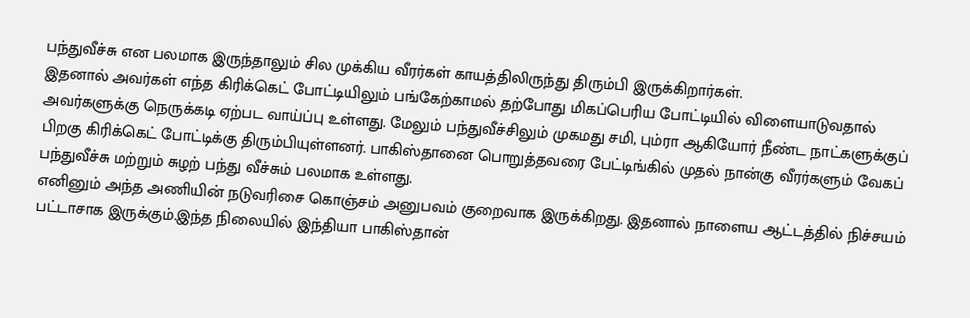பந்துவீச்சு என பலமாக இருந்தாலும் சில முக்கிய வீரர்கள் காயத்திலிருந்து திரும்பி இருக்கிறார்கள்.
இதனால் அவர்கள் எந்த கிரிக்கெட் போட்டியிலும் பங்கேற்காமல் தற்போது மிகப்பெரிய போட்டியில் விளையாடுவதால் அவர்களுக்கு நெருக்கடி ஏற்பட வாய்ப்பு உள்ளது. மேலும் பந்துவீச்சிலும் முகமது சமி, பும்ரா ஆகியோர் நீண்ட நாட்களுக்குப் பிறகு கிரிக்கெட் போட்டிக்கு திரும்பியுள்ளனர். பாகிஸ்தானை பொறுத்தவரை பேட்டிங்கில் முதல் நான்கு வீரர்களும் வேகப் பந்துவீச்சு மற்றும் சுழற் பந்து வீச்சும் பலமாக உள்ளது.
எனினும் அந்த அணியின் நடுவரிசை கொஞ்சம் அனுபவம் குறைவாக இருக்கிறது. இதனால் நாளைய ஆட்டத்தில் நிச்சயம் பட்டாசாக இருக்கும்.இந்த நிலையில் இந்தியா பாகிஸ்தான்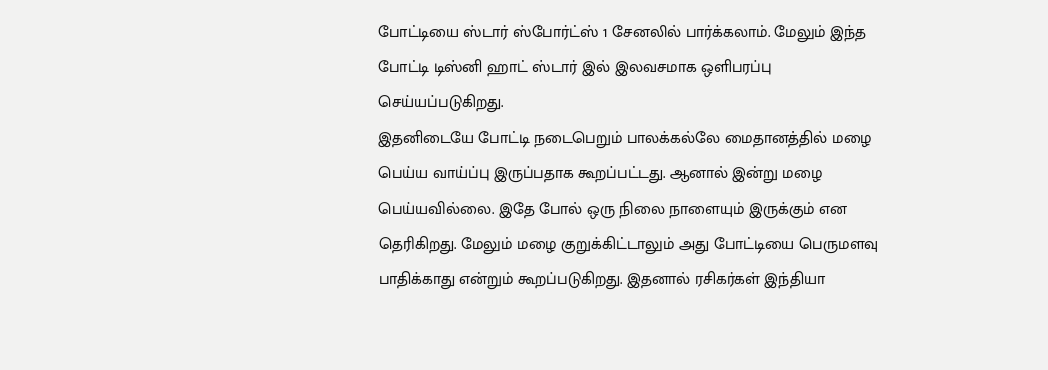போட்டியை ஸ்டார் ஸ்போர்ட்ஸ் 1 சேனலில் பார்க்கலாம். மேலும் இந்த போட்டி டிஸ்னி ஹாட் ஸ்டார் இல் இலவசமாக ஒளிபரப்பு செய்யப்படுகிறது.
இதனிடையே போட்டி நடைபெறும் பாலக்கல்லே மைதானத்தில் மழை பெய்ய வாய்ப்பு இருப்பதாக கூறப்பட்டது. ஆனால் இன்று மழை பெய்யவில்லை. இதே போல் ஒரு நிலை நாளையும் இருக்கும் என தெரிகிறது. மேலும் மழை குறுக்கிட்டாலும் அது போட்டியை பெருமளவு பாதிக்காது என்றும் கூறப்படுகிறது. இதனால் ரசிகர்கள் இந்தியா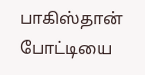பாகிஸ்தான் போட்டியை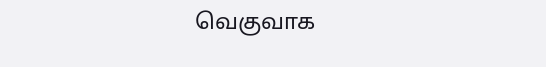வெகுவாக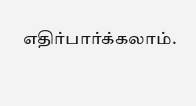எதிர்பார்க்கலாம்.